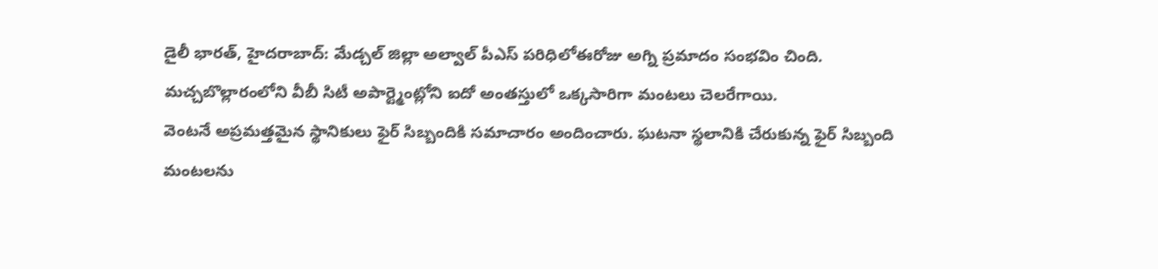డైలీ భారత్, హైదరాబాద్: మేడ్చల్ జిల్లా అల్వాల్ పీఎస్ పరిధిలోఈరోజు అగ్ని ప్రమాదం సంభవిం చింది.
మచ్చబొల్లారంలోని వీబీ సిటీ అపార్ట్మెంట్లోని ఐదో అంతస్తులో ఒక్కసారిగా మంటలు చెలరేగాయి.
వెంటనే అప్రమత్తమైన స్థానికులు ఫైర్ సిబ్బందికి సమాచారం అందించారు. ఘటనా స్థలానికి చేరుకున్న ఫైర్ సిబ్బంది మంటలను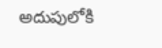అదుపులోకి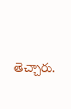తెచ్చారు.